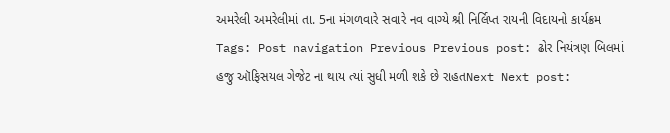અમરેલી અમરેલીમાં તા. 5ના મંગળવારે સવારે નવ વાગ્યે શ્રી નિર્લિપ્ત રાયની વિદાયનો કાર્યક્રમ Tags: Post navigation Previous Previous post: ઢોર નિયંત્રણ બિલમાં હજુ ઑફિસયલ ગેજેટ ના થાય ત્યાં સુધી મળી શકે છે રાહતNext Next post: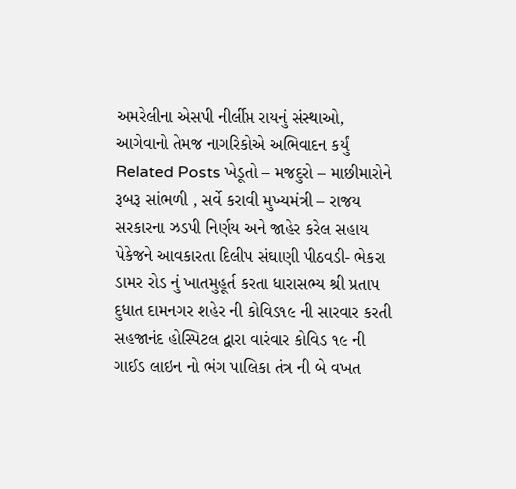અમરેલીના એસપી નીર્લીપ્ત રાયનું સંસ્થાઓ, આગેવાનો તેમજ નાગરિકોએ અભિવાદન કર્યું Related Posts ખેડૂતો – મજદુરો – માછીમારોને રૂબરૂ સાંભળી , સર્વે કરાવી મુખ્યમંત્રી – રાજય સરકારના ઝડપી નિર્ણય અને જાહેર કરેલ સહાય પેકેજને આવકારતા દિલીપ સંઘાણી પીઠવડી- ભેકરા ડામર રોડ નું ખાતમુહૂર્ત કરતા ધારાસભ્ય શ્રી પ્રતાપ દુધાત દામનગર શહેર ની કોવિડ૧૯ ની સારવાર કરતી સહજાનંદ હોસ્પિટલ દ્વારા વારંવાર કોવિડ ૧૯ ની ગાઈડ લાઇન નો ભંગ પાલિકા તંત્ર ની બે વખત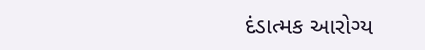દંડાત્મક આરોગ્ય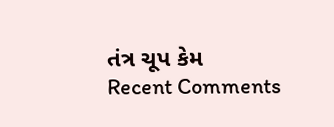તંત્ર ચૂપ કેમ
Recent Comments